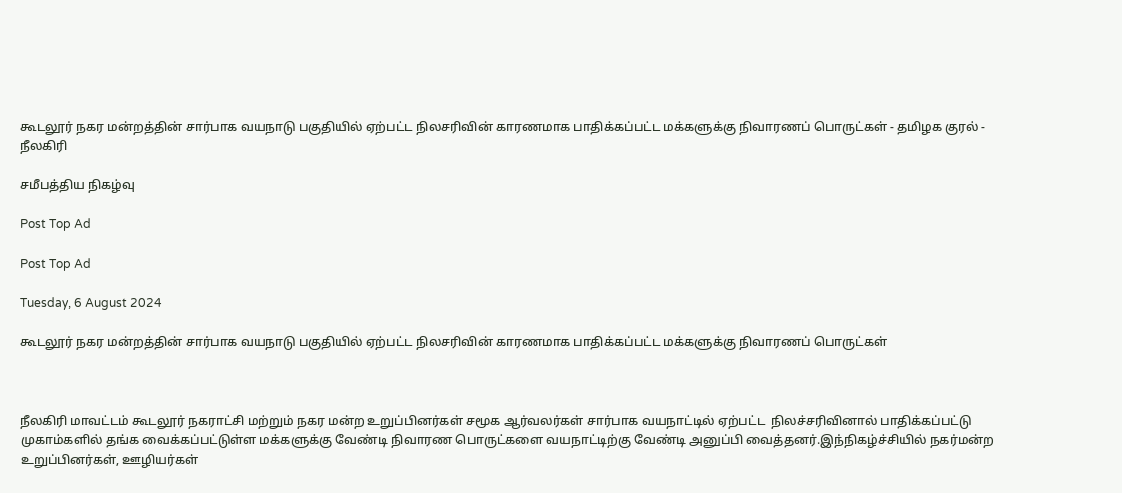கூடலூர் நகர மன்றத்தின் சார்பாக வயநாடு பகுதியில் ஏற்பட்ட நிலசரிவின் காரணமாக பாதிக்கப்பட்ட மக்களுக்கு நிவாரணப் பொருட்கள் - தமிழக குரல் - நீலகிரி

சமீபத்திய நிகழ்வு

Post Top Ad

Post Top Ad

Tuesday, 6 August 2024

கூடலூர் நகர மன்றத்தின் சார்பாக வயநாடு பகுதியில் ஏற்பட்ட நிலசரிவின் காரணமாக பாதிக்கப்பட்ட மக்களுக்கு நிவாரணப் பொருட்கள்



நீலகிரி மாவட்டம் கூடலூர் நகராட்சி மற்றும் நகர மன்ற உறுப்பினர்கள் சமூக ஆர்வலர்கள் சார்பாக வயநாட்டில் ஏற்பட்ட  நிலச்சரிவினால் பாதிக்கப்பட்டு முகாம்களில் தங்க வைக்கப்பட்டுள்ள மக்களுக்கு வேண்டி நிவாரண பொருட்களை வயநாட்டிற்கு வேண்டி அனுப்பி வைத்தனர்.இந்நிகழ்ச்சியில் நகர்மன்ற உறுப்பினர்கள், ஊழியர்கள்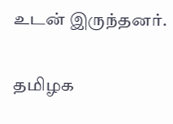உடன் இருந்தனர்.


தமிழக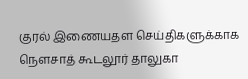குரல் இணையதள செய்திகளுக்காக நௌசாத் கூடலூர் தாலுகா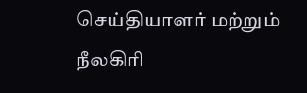செய்தியாளர் மற்றும் நீலகிரி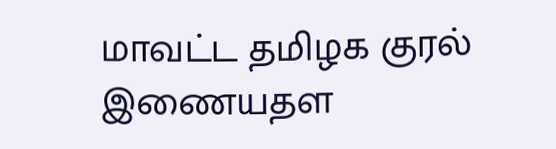மாவட்ட தமிழக குரல் இணையதள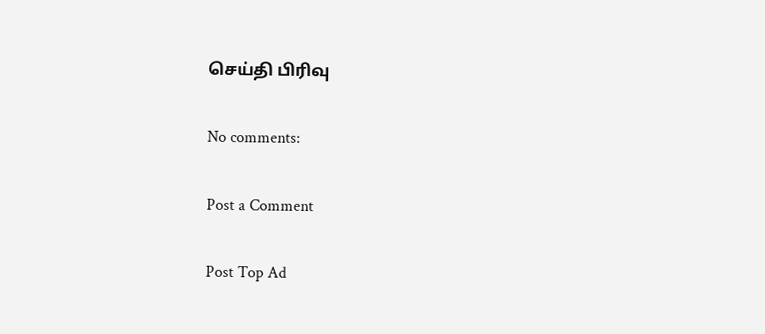செய்தி பிரிவு

No comments:

Post a Comment

Post Top Ad